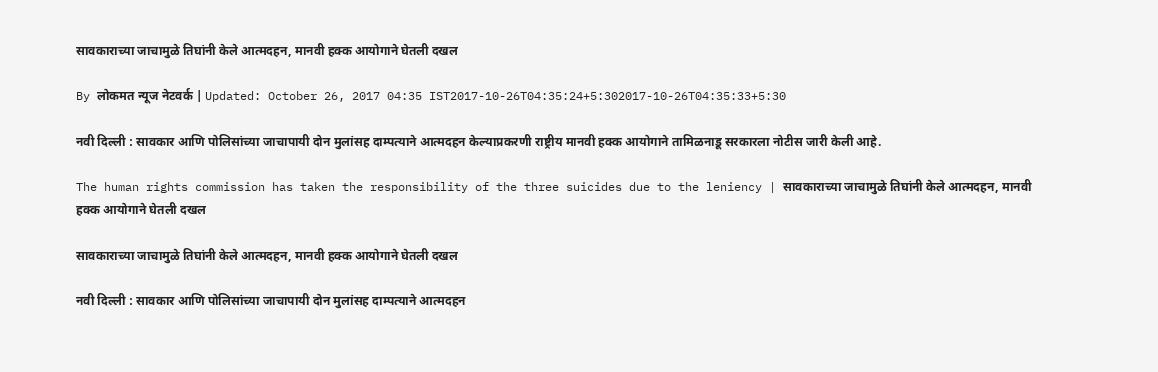सावकाराच्या जाचामुळे तिघांनी केले आत्मदहन, मानवी हक्क आयोगाने घेतली दखल

By लोकमत न्यूज नेटवर्क | Updated: October 26, 2017 04:35 IST2017-10-26T04:35:24+5:302017-10-26T04:35:33+5:30

नवी दिल्ली : सावकार आणि पोलिसांच्या जाचापायी दोन मुलांसह दाम्पत्याने आत्मदहन केल्याप्रकरणी राष्ट्रीय मानवी हक्क आयोगाने तामिळनाडू सरकारला नोटीस जारी केली आहे.

The human rights commission has taken the responsibility of the three suicides due to the leniency | सावकाराच्या जाचामुळे तिघांनी केले आत्मदहन, मानवी हक्क आयोगाने घेतली दखल

सावकाराच्या जाचामुळे तिघांनी केले आत्मदहन, मानवी हक्क आयोगाने घेतली दखल

नवी दिल्ली : सावकार आणि पोलिसांच्या जाचापायी दोन मुलांसह दाम्पत्याने आत्मदहन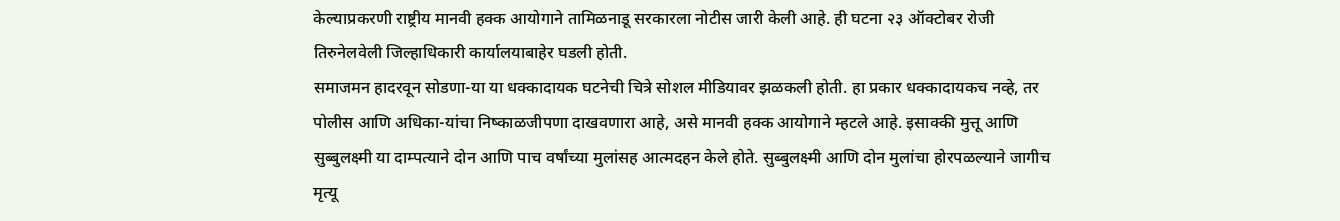केल्याप्रकरणी राष्ट्रीय मानवी हक्क आयोगाने तामिळनाडू सरकारला नोटीस जारी केली आहे. ही घटना २३ ऑक्टोबर रोजी तिरुनेलवेली जिल्हाधिकारी कार्यालयाबाहेर घडली होती.
समाजमन हादरवून सोडणा-या या धक्कादायक घटनेची चित्रे सोशल मीडियावर झळकली होती. हा प्रकार धक्कादायकच नव्हे, तर पोलीस आणि अधिका-यांचा निष्काळजीपणा दाखवणारा आहे, असे मानवी हक्क आयोगाने म्हटले आहे. इसाक्की मुत्तू आणि सुब्बुलक्ष्मी या दाम्पत्याने दोन आणि पाच वर्षांच्या मुलांसह आत्मदहन केले होते. सुब्बुलक्ष्मी आणि दोन मुलांचा होरपळल्याने जागीच मृत्यू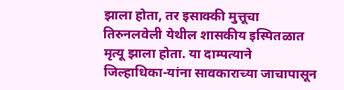झाला होता, तर इसाक्की मुत्तूचा तिरुनलवेली येथील शासकीय इस्पितळात मृत्यू झाला होता. या दाम्पत्याने जिल्हाधिका-यांना सावकाराच्या जाचापासून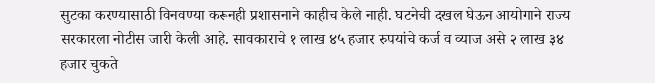सुटका करण्यासाठी विनवण्या करूनही प्रशासनाने काहीच केले नाही. घटनेची दखल घेऊन आयोगाने राज्य सरकारला नोटीस जारी केली आहे. सावकाराचे १ लाख ४५ हजार रुपयांचे कर्ज व व्याज असे २ लाख ३४ हजार चुकते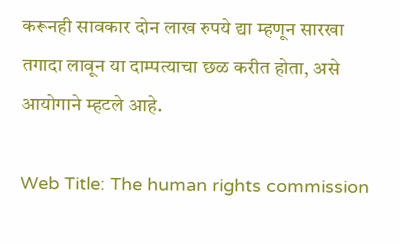करूनही सावकार दोन लाख रुपये द्या म्हणून सारखा तगादा लावून या दाम्पत्याचा छळ करीत होता, असे आयोगाने म्हटले आहे.

Web Title: The human rights commission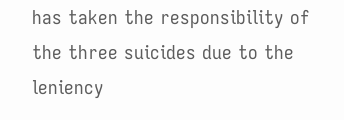has taken the responsibility of the three suicides due to the leniency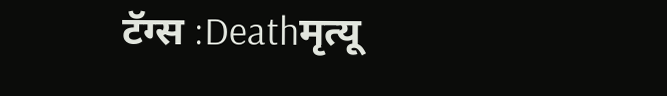टॅग्स :Deathमृत्यू